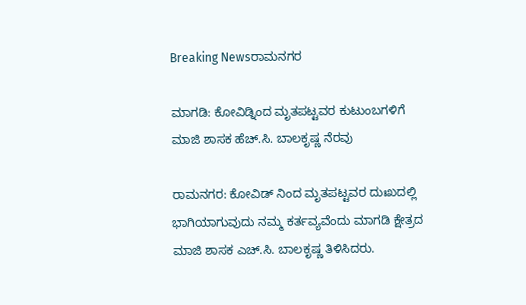Breaking Newsರಾಮನಗರ

ಮಾಗಡಿ: ಕೋವಿಡ್ನಿಂದ ಮೃತಪಟ್ಟವರ ಕುಟುಂಬಗಳಿಗೆ ಮಾಜಿ ಶಾಸಕ ಹೆಚ್.ಸಿ. ಬಾಲಕೃಷ್ಣ ನೆರವು

ರಾಮನಗರ: ಕೋವಿಡ್ ನಿಂದ ಮೃತಪಟ್ಟವರ ದುಃಖದಲ್ಲಿ ಭಾಗಿಯಾಗುವುದು ನಮ್ಮ ಕರ್ತವ್ಯವೆಂದು ಮಾಗಡಿ ಕ್ಷೇತ್ರದ ಮಾಜಿ ಶಾಸಕ ಎಚ್.ಸಿ. ಬಾಲಕೃಷ್ಣ ತಿಳಿಸಿದರು.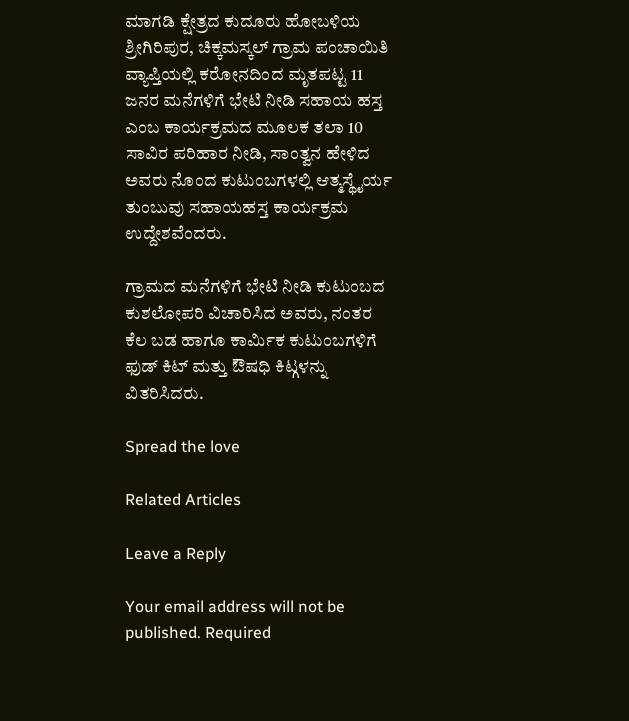ಮಾಗಡಿ ಕ್ಷೇತ್ರದ ಕುದೂರು ಹೋಬಳಿಯ ಶ್ರೀಗಿರಿಪುರ, ಚಿಕ್ಕಮಸ್ಕಲ್ ಗ್ರಾಮ ಪಂಚಾಯಿತಿ ವ್ಯಾಪ್ತಿಯಲ್ಲಿ ಕರೋನದಿಂದ ಮೃತಪಟ್ಟ 11 ಜನರ ಮನೆಗಳಿಗೆ ಭೇಟಿ ನೀಡಿ ಸಹಾಯ ಹಸ್ತ ಎಂಬ ಕಾರ್ಯಕ್ರಮದ ಮೂಲಕ ತಲಾ 10 ಸಾವಿರ ಪರಿಹಾರ ನೀಡಿ, ಸಾಂತ್ವನ ಹೇಳಿದ ಅವರು ನೊಂದ ಕುಟುಂಬಗಳಲ್ಲಿ ಆತ್ಮಸ್ಥೈರ್ಯ ತುಂಬುವು ಸಹಾಯಹಸ್ತ ಕಾರ್ಯಕ್ರಮ ಉದ್ದೇಶವೆಂದರು.

ಗ್ರಾಮದ ಮನೆಗಳಿಗೆ ಭೇಟಿ ನೀಡಿ ಕುಟುಂಬದ ಕುಶಲೋಪರಿ ವಿಚಾರಿಸಿದ ಅವರು, ನಂತರ ಕೆಲ ಬಡ ಹಾಗೂ ಕಾರ್ಮಿಕ ಕುಟುಂಬಗಳಿಗೆ ಫುಡ್ ಕಿಟ್ ಮತ್ತು ಔಷಧಿ ಕಿಟ್ಗಳನ್ನು ವಿತರಿಸಿದರು.

Spread the love

Related Articles

Leave a Reply

Your email address will not be published. Required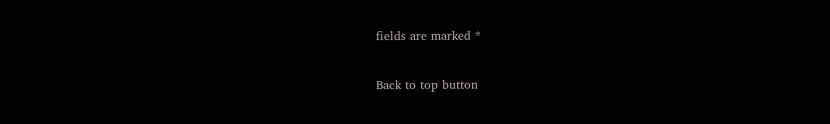fields are marked *

Back to top button